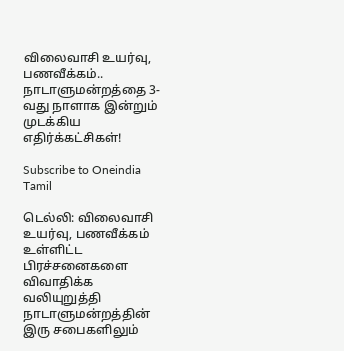விலைவாசி உயர்வு, பணவீக்கம்.. நாடாளுமன்றத்தை 3-வது நாளாக இன்றும் முடக்கிய எதிர்க்கட்சிகள்!

Subscribe to Oneindia Tamil

டெல்லி: விலைவாசி உயர்வு, பணவீக்கம் உள்ளிட்ட பிரச்சனைகளை விவாதிக்க வலியுறுத்தி நாடாளுமன்றத்தின் இரு சபைகளிலும்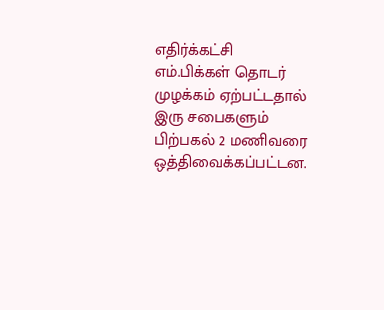எதிர்க்கட்சி எம்.பிக்கள் தொடர் முழக்கம் ஏற்பட்டதால் இரு சபைகளும் பிற்பகல் 2 மணிவரை ஒத்திவைக்கப்பட்டன.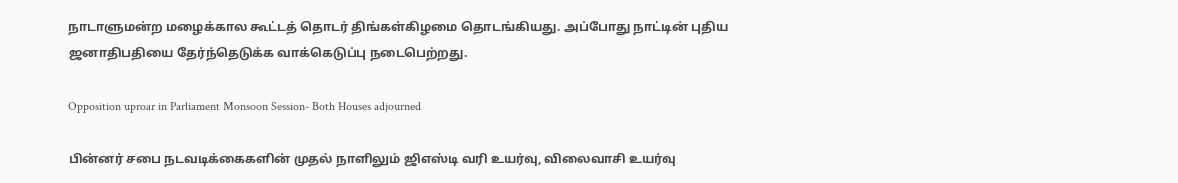நாடாளுமன்ற மழைக்கால கூட்டத் தொடர் திங்கள்கிழமை தொடங்கியது. அப்போது நாட்டின் புதிய ஜனாதிபதியை தேர்ந்தெடுக்க வாக்கெடுப்பு நடைபெற்றது.

Opposition uproar in Parliament Monsoon Session- Both Houses adjourned

பின்னர் சபை நடவடிக்கைகளின் முதல் நாளிலும் ஜிஎஸ்டி வரி உயர்வு, விலைவாசி உயர்வு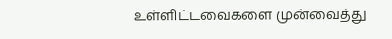உள்ளிட்டவைகளை முன்வைத்து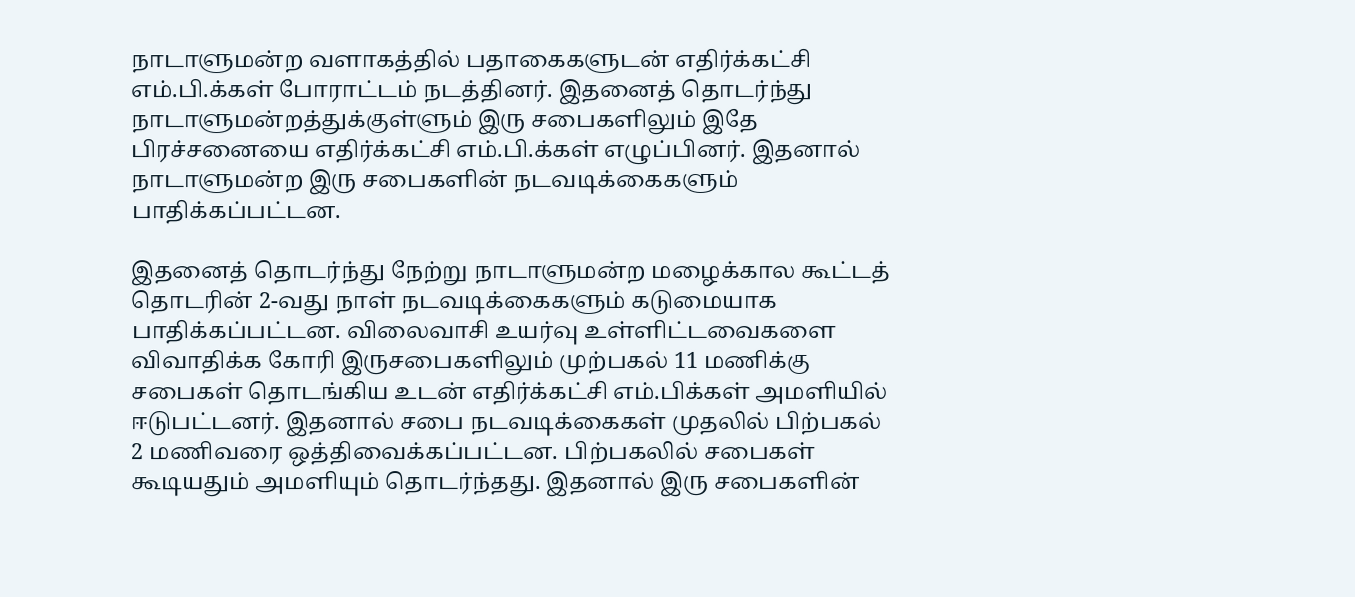நாடாளுமன்ற வளாகத்தில் பதாகைகளுடன் எதிர்க்கட்சி எம்.பி.க்கள் போராட்டம் நடத்தினர். இதனைத் தொடர்ந்து நாடாளுமன்றத்துக்குள்ளும் இரு சபைகளிலும் இதே பிரச்சனையை எதிர்க்கட்சி எம்.பி.க்கள் எழுப்பினர். இதனால் நாடாளுமன்ற இரு சபைகளின் நடவடிக்கைகளும் பாதிக்கப்பட்டன.

இதனைத் தொடர்ந்து நேற்று நாடாளுமன்ற மழைக்கால கூட்டத் தொடரின் 2-வது நாள் நடவடிக்கைகளும் கடுமையாக பாதிக்கப்பட்டன. விலைவாசி உயர்வு உள்ளிட்டவைகளை விவாதிக்க கோரி இருசபைகளிலும் முற்பகல் 11 மணிக்கு சபைகள் தொடங்கிய உடன் எதிர்க்கட்சி எம்.பிக்கள் அமளியில் ஈடுபட்டனர். இதனால் சபை நடவடிக்கைகள் முதலில் பிற்பகல் 2 மணிவரை ஒத்திவைக்கப்பட்டன. பிற்பகலில் சபைகள் கூடியதும் அமளியும் தொடர்ந்தது. இதனால் இரு சபைகளின்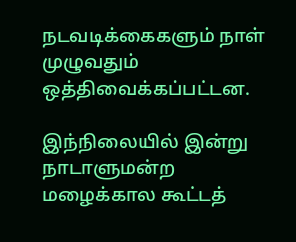நடவடிக்கைகளும் நாள் முழுவதும் ஒத்திவைக்கப்பட்டன.

இந்நிலையில் இன்று நாடாளுமன்ற மழைக்கால கூட்டத்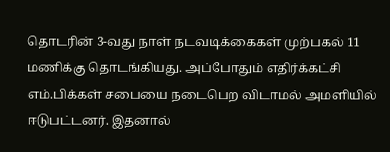தொடரின் 3-வது நாள் நடவடிக்கைகள் முற்பகல் 11 மணிக்கு தொடங்கியது. அப்போதும் எதிர்க்கட்சி எம்.பிக்கள் சபையை நடைபெற விடாமல் அமளியில் ஈடுபட்டனர். இதனால்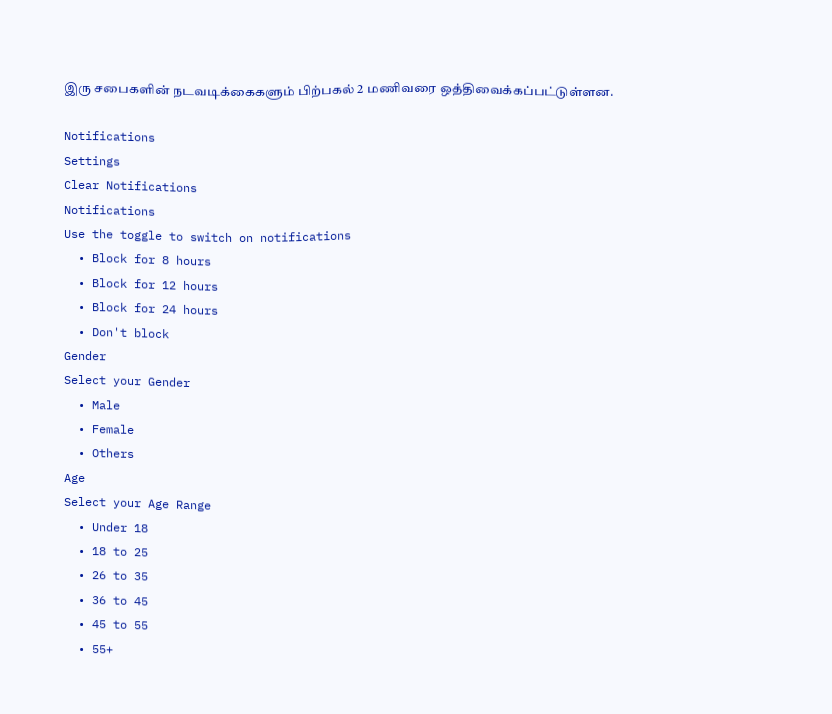இரு சபைகளின் நடவடிக்கைகளும் பிற்பகல் 2 மணிவரை ஒத்திவைக்கப்பட்டுள்ளன.

Notifications
Settings
Clear Notifications
Notifications
Use the toggle to switch on notifications
  • Block for 8 hours
  • Block for 12 hours
  • Block for 24 hours
  • Don't block
Gender
Select your Gender
  • Male
  • Female
  • Others
Age
Select your Age Range
  • Under 18
  • 18 to 25
  • 26 to 35
  • 36 to 45
  • 45 to 55
  • 55+